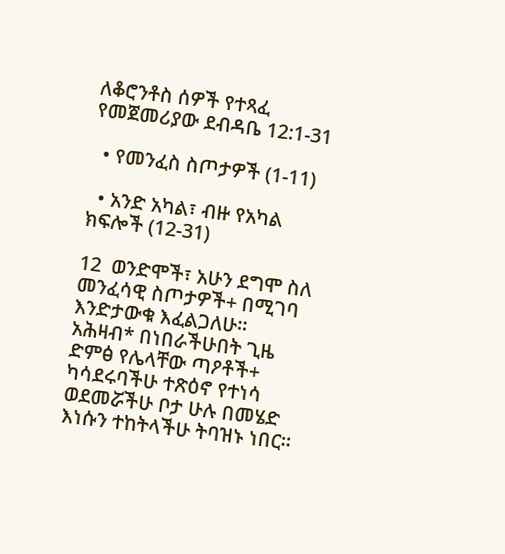ለቆሮንቶስ ሰዎች የተጻፈ የመጀመሪያው ደብዳቤ 12:1-31

  • የመንፈስ ስጦታዎች (1-11)

  • አንድ አካል፣ ብዙ የአካል ክፍሎች (12-31)

12  ወንድሞች፣ አሁን ደግሞ ስለ መንፈሳዊ ስጦታዎች+ በሚገባ እንድታውቁ እፈልጋለሁ።  አሕዛብ* በነበራችሁበት ጊዜ ድምፅ የሌላቸው ጣዖቶች+ ካሳደሩባችሁ ተጽዕኖ የተነሳ ወደመሯችሁ ቦታ ሁሉ በመሄድ እነሱን ተከትላችሁ ትባዝኑ ነበር።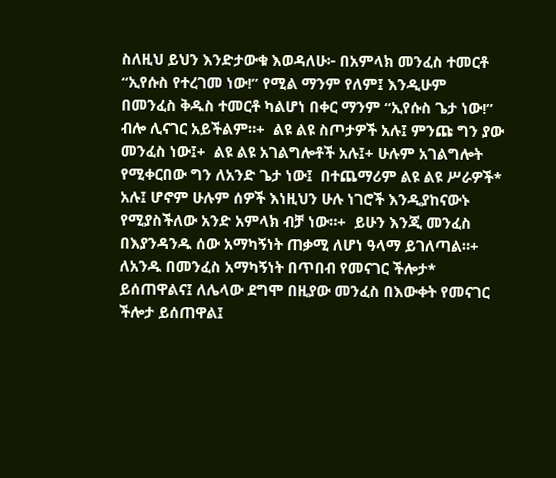ስለዚህ ይህን እንድታውቁ እወዳለሁ፦ በአምላክ መንፈስ ተመርቶ “ኢየሱስ የተረገመ ነው!” የሚል ማንም የለም፤ እንዲሁም በመንፈስ ቅዱስ ተመርቶ ካልሆነ በቀር ማንም “ኢየሱስ ጌታ ነው!” ብሎ ሊናገር አይችልም።+  ልዩ ልዩ ስጦታዎች አሉ፤ ምንጩ ግን ያው መንፈስ ነው፤+  ልዩ ልዩ አገልግሎቶች አሉ፤+ ሁሉም አገልግሎት የሚቀርበው ግን ለአንድ ጌታ ነው፤  በተጨማሪም ልዩ ልዩ ሥራዎች* አሉ፤ ሆኖም ሁሉም ሰዎች እነዚህን ሁሉ ነገሮች እንዲያከናውኑ የሚያስችለው አንድ አምላክ ብቻ ነው።+  ይሁን እንጂ መንፈስ በእያንዳንዱ ሰው አማካኝነት ጠቃሚ ለሆነ ዓላማ ይገለጣል።+  ለአንዱ በመንፈስ አማካኝነት በጥበብ የመናገር ችሎታ* ይሰጠዋልና፤ ለሌላው ደግሞ በዚያው መንፈስ በእውቀት የመናገር ችሎታ ይሰጠዋል፤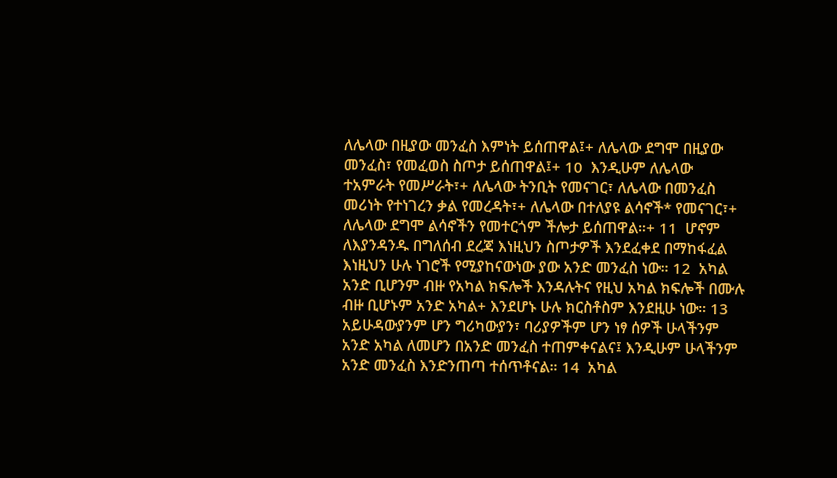ለሌላው በዚያው መንፈስ እምነት ይሰጠዋል፤+ ለሌላው ደግሞ በዚያው መንፈስ፣ የመፈወስ ስጦታ ይሰጠዋል፤+ 10  እንዲሁም ለሌላው ተአምራት የመሥራት፣+ ለሌላው ትንቢት የመናገር፣ ለሌላው በመንፈስ መሪነት የተነገረን ቃል የመረዳት፣+ ለሌላው በተለያዩ ልሳኖች* የመናገር፣+ ለሌላው ደግሞ ልሳኖችን የመተርጎም ችሎታ ይሰጠዋል።+ 11  ሆኖም ለእያንዳንዱ በግለሰብ ደረጃ እነዚህን ስጦታዎች እንደፈቀደ በማከፋፈል እነዚህን ሁሉ ነገሮች የሚያከናውነው ያው አንድ መንፈስ ነው። 12  አካል አንድ ቢሆንም ብዙ የአካል ክፍሎች እንዳሉትና የዚህ አካል ክፍሎች በሙሉ ብዙ ቢሆኑም አንድ አካል+ እንደሆኑ ሁሉ ክርስቶስም እንደዚሁ ነው። 13  አይሁዳውያንም ሆን ግሪካውያን፣ ባሪያዎችም ሆን ነፃ ሰዎች ሁላችንም አንድ አካል ለመሆን በአንድ መንፈስ ተጠምቀናልና፤ እንዲሁም ሁላችንም አንድ መንፈስ እንድንጠጣ ተሰጥቶናል። 14  አካል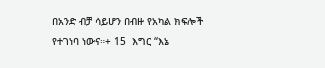በአንድ ብቻ ሳይሆን በብዙ የአካል ክፍሎች የተገነባ ነውና።+ 15  እግር “እኔ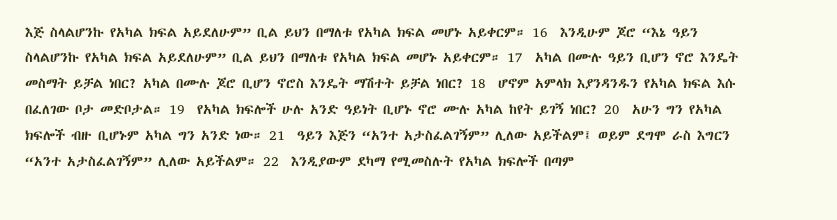እጅ ስላልሆንኩ የአካል ክፍል አይደለሁም” ቢል ይህን በማለቱ የአካል ክፍል መሆኑ አይቀርም። 16  እንዲሁም ጆሮ “እኔ ዓይን ስላልሆንኩ የአካል ክፍል አይደለሁም” ቢል ይህን በማለቱ የአካል ክፍል መሆኑ አይቀርም። 17  አካል በሙሉ ዓይን ቢሆን ኖሮ እንዴት መስማት ይቻል ነበር? አካል በሙሉ ጆሮ ቢሆን ኖሮስ እንዴት ማሽተት ይቻል ነበር? 18  ሆኖም አምላክ እያንዳንዱን የአካል ክፍል እሱ በፈለገው ቦታ መድቦታል። 19  የአካል ክፍሎች ሁሉ አንድ ዓይነት ቢሆኑ ኖሮ ሙሉ አካል ከየት ይገኝ ነበር? 20  አሁን ግን የአካል ክፍሎች ብዙ ቢሆኑም አካል ግን አንድ ነው። 21  ዓይን እጅን “አንተ አታስፈልገኝም” ሊለው አይችልም፤ ወይም ደግሞ ራስ እግርን “አንተ አታስፈልገኝም” ሊለው አይችልም። 22  እንዲያውም ደካማ የሚመስሉት የአካል ክፍሎች በጣም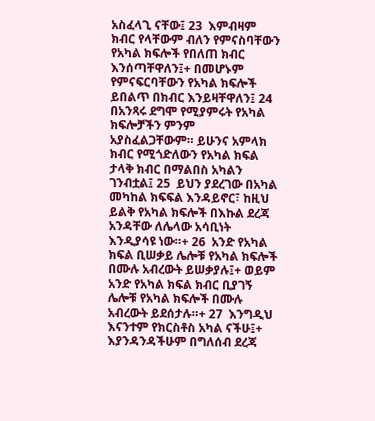አስፈላጊ ናቸው፤ 23  እምብዛም ክብር የላቸውም ብለን የምናስባቸውን የአካል ክፍሎች የበለጠ ክብር እንሰጣቸዋለን፤+ በመሆኑም የምናፍርባቸውን የአካል ክፍሎች ይበልጥ በክብር እንይዛቸዋለን፤ 24  በአንጻሩ ደግሞ የሚያምሩት የአካል ክፍሎቻችን ምንም አያስፈልጋቸውም። ይሁንና አምላክ ክብር የሚጎድለውን የአካል ክፍል ታላቅ ክብር በማልበስ አካልን ገንብቷል፤ 25  ይህን ያደረገው በአካል መካከል ክፍፍል እንዳይኖር፣ ከዚህ ይልቅ የአካል ክፍሎች በእኩል ደረጃ አንዳቸው ለሌላው አሳቢነት እንዲያሳዩ ነው።+ 26  አንድ የአካል ክፍል ቢሠቃይ ሌሎቹ የአካል ክፍሎች በሙሉ አብረውት ይሠቃያሉ፤+ ወይም አንድ የአካል ክፍል ክብር ቢያገኝ ሌሎቹ የአካል ክፍሎች በሙሉ አብረውት ይደሰታሉ።+ 27  እንግዲህ እናንተም የክርስቶስ አካል ናችሁ፤+ እያንዳንዳችሁም በግለሰብ ደረጃ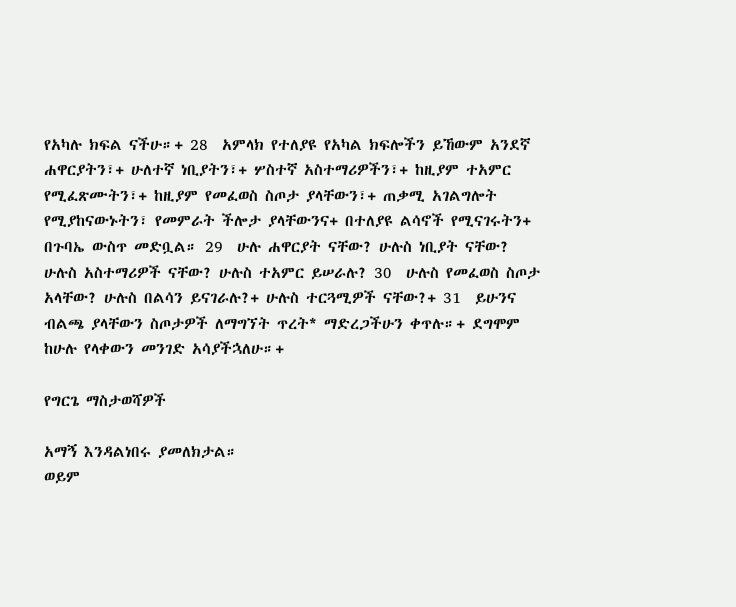የአካሉ ክፍል ናችሁ።+ 28  አምላክ የተለያዩ የአካል ክፍሎችን ይኸውም አንደኛ ሐዋርያትን፣+ ሁለተኛ ነቢያትን፣+ ሦስተኛ አስተማሪዎችን፣+ ከዚያም ተአምር የሚፈጽሙትን፣+ ከዚያም የመፈወስ ስጦታ ያላቸውን፣+ ጠቃሚ አገልግሎት የሚያከናውኑትን፣ የመምራት ችሎታ ያላቸውንና+ በተለያዩ ልሳኖች የሚናገሩትን+ በጉባኤ ውስጥ መድቧል። 29  ሁሉ ሐዋርያት ናቸው? ሁሉስ ነቢያት ናቸው? ሁሉስ አስተማሪዎች ናቸው? ሁሉስ ተአምር ይሠራሉ? 30  ሁሉስ የመፈወስ ስጦታ አላቸው? ሁሉስ በልሳን ይናገራሉ?+ ሁሉስ ተርጓሚዎች ናቸው?+ 31  ይሁንና ብልጫ ያላቸውን ስጦታዎች ለማግኘት ጥረት* ማድረጋችሁን ቀጥሉ።+ ደግሞም ከሁሉ የላቀውን መንገድ አሳያችኋለሁ።+

የግርጌ ማስታወሻዎች

አማኝ እንዳልነበሩ ያመለክታል።
ወይም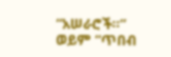“አሠራሮች።”
ወይም “ጥበብ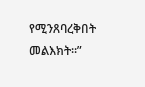የሚንጸባረቅበት መልእክት።”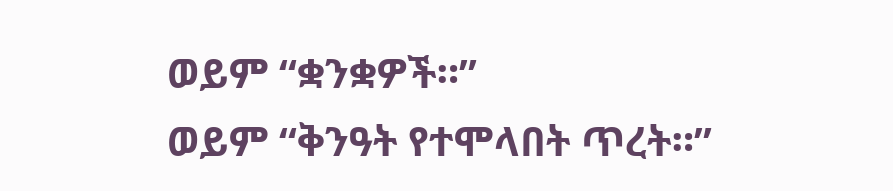ወይም “ቋንቋዎች።”
ወይም “ቅንዓት የተሞላበት ጥረት።”